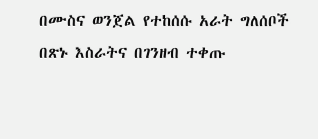በሙስና ወንጀል የተከሰሱ አራት ግለሰቦች በጽኑ እስራትና በገንዘብ ተቀጡ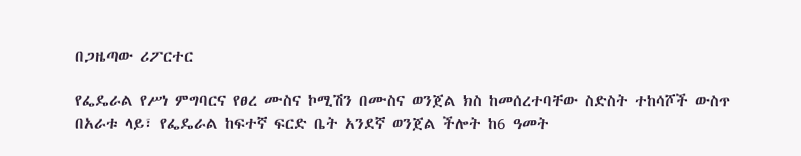በጋዜጣው ሪፖርተር

የፌዴራል የሥነ ምግባርና የፀረ ሙስና ኮሚሽን በሙስና ወንጀል ክስ ከመሰረተባቸው ስድስት ተከሳሾች ውስጥ በአራቱ ላይ፣ የፌዴራል ከፍተኛ ፍርድ ቤት አንደኛ ወንጀል ችሎት ከ6 ዓመት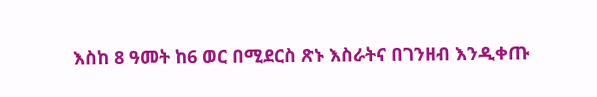እስከ 8 ዓመት ከ6 ወር በሚደርስ ጽኑ እስራትና በገንዘብ እንዲቀጡ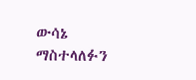ውሳኔ ማስተላለፉን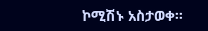ኮሚሽኑ አስታወቀ፡፡